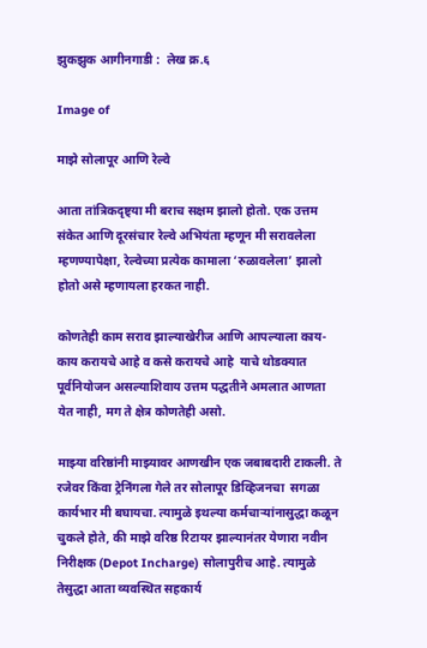झुकझुक आगीनगाडी :  लेख क्र.६

Image of

माझे सोलापूर आणि रेल्वे

आता तांत्रिकदृष्ट्या मी बराच सक्षम झालो होतो. एक उत्तम संकेत आणि दूरसंचार रेल्वे अभियंता म्हणून मी सरावलेला म्हणण्यापेक्षा, रेल्वेच्या प्रत्येक कामाला ‘रुळावलेला’ झालो होतो असे म्हणायला हरकत नाही.

कोणतेही काम सराव झाल्याखेरीज आणि आपल्याला काय-काय करायचे आहे व कसे करायचे आहे  याचे थोडक्यात पूर्वनियोजन असल्याशिवाय उत्तम पद्धतीने अमलात आणता येत नाही, मग ते क्षेत्र कोणतेही असो.

माझ्या वरिष्ठांनी माझ्यावर आणखीन एक जबाबदारी टाकली. ते रजेवर किंवा ट्रेनिंगला गेले तर सोलापूर डिव्हिजनचा  सगळा कार्यभार मी बघायचा. त्यामुळे इथल्या कर्मचाऱ्यांनासुद्धा कळून चुकले होते, की माझे वरिष्ठ रिटायर झाल्यानंतर येणारा नवीन निरीक्षक (Depot Incharge) सोलापुरीच आहे. त्यामुळे तेसुद्धा आता व्यवस्थित सहकार्य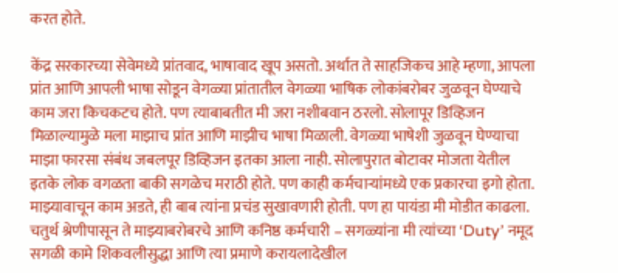करत होते.

केंद्र सरकारच्या सेवेमध्ये प्रांतवाद, भाषावाद खूप असतो. अर्थात ते साहजिकच आहे म्हणा, आपला प्रांत आणि आपली भाषा सोडून वेगळ्या प्रांतातील वेगळ्या भाषिक लोकांबरोबर जुळवून घेण्याचे काम जरा किचकटच होते. पण त्याबाबतीत मी जरा नशीबवान ठरलो. सोलापूर डिव्हिजन मिळाल्यामुळे मला माझाच प्रांत आणि माझीच भाषा मिळाली. वेगळ्या भाषेशी जुळवून घेण्याचा माझा फारसा संबंध जबलपूर डिव्हिजन इतका आला नाही. सोलापुरात बोटावर मोजता येतील इतके लोक वगळता बाकी सगळेच मराठी होते. पण काही कर्मचाऱ्यांमध्ये एक प्रकारचा इगो होता. माझ्यावाचून काम अडते, ही बाब त्यांना प्रचंड सुखावणारी होती. पण हा पायंडा मी मोडीत काढला. चतुर्थ श्रेणीपासून ते माझ्याबरोबरचे आणि कनिष्ठ कर्मचारी – सगळ्यांना मी त्यांच्या ‘Duty’ नमूद सगळी कामे शिकवलीसुद्धा आणि त्या प्रमाणे करायलादेखील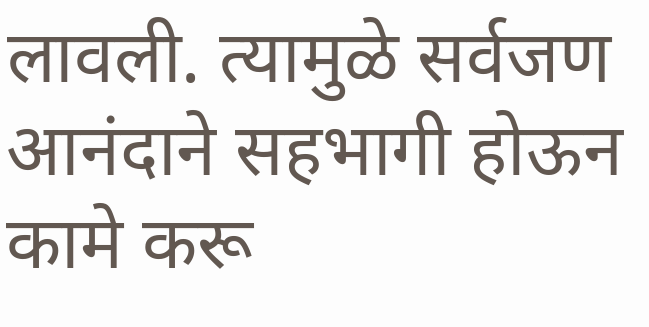लावली. त्यामुळे सर्वजण आनंदाने सहभागी होऊन कामे करू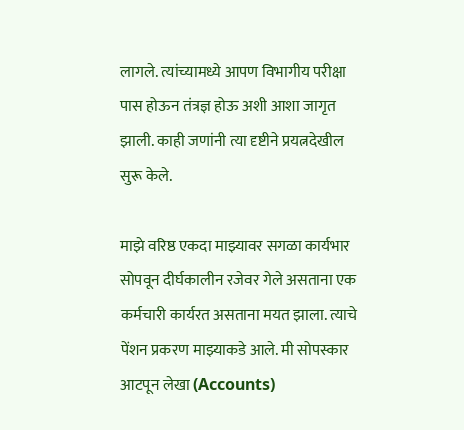लागले. त्यांच्यामध्ये आपण विभागीय परीक्षा पास होऊन तंत्रज्ञ होऊ अशी आशा जागृत झाली. काही जणांनी त्या दृष्टीने प्रयत्नदेखील सुरू केले.

माझे वरिष्ठ एकदा माझ्यावर सगळा कार्यभार सोपवून दीर्घकालीन रजेवर गेले असताना एक कर्मचारी कार्यरत असताना मयत झाला. त्याचे पेंशन प्रकरण माझ्याकडे आले. मी सोपस्कार आटपून लेखा (Accounts)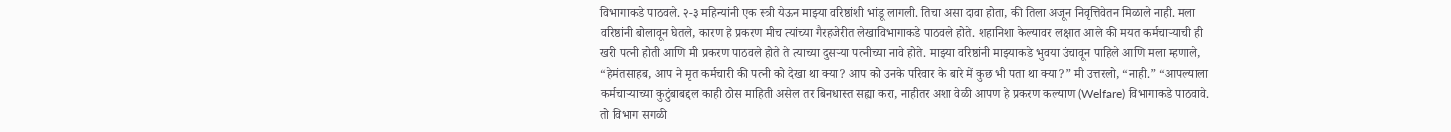विभागाकडे पाठवले. २-३ महिन्यांनी एक स्त्री येऊन माझ्या वरिष्ठांशी भांडू लागली. तिचा असा दावा होता, की तिला अजून निवृत्तिवेतन मिळाले नाही. मला वरिष्ठांनी बोलावून घेतले, कारण हे प्रकरण मीच त्यांच्या गैरहजेरीत लेखाविभागाकडे पाठवले होते. शहानिशा केल्यावर लक्षात आले की मयत कर्मचाऱ्याची ही खरी पत्नी होती आणि मी प्रकरण पाठवले होते ते त्याच्या दुसऱ्या पत्नीच्या नावे होते. माझ्या वरिष्ठांनी माझ्याकडे भुवया उंचावून पाहिले आणि मला म्हणाले, “हेमंतसाहब, आप ने मृत कर्मचारी की पत्नी को देखा था क्या? आप को उनके परिवार के बारे में कुछ भी पता था क्या?” मी उत्तरलो, “नाही.” “आपल्याला कर्मचाऱ्याच्या कुटुंबाबद्दल काही ठोस माहिती असेल तर बिनधास्त सह्या करा, नाहीतर अशा वेळी आपण हे प्रकरण कल्याण (Welfare) विभागाकडे पाठवावे. तो विभाग सगळी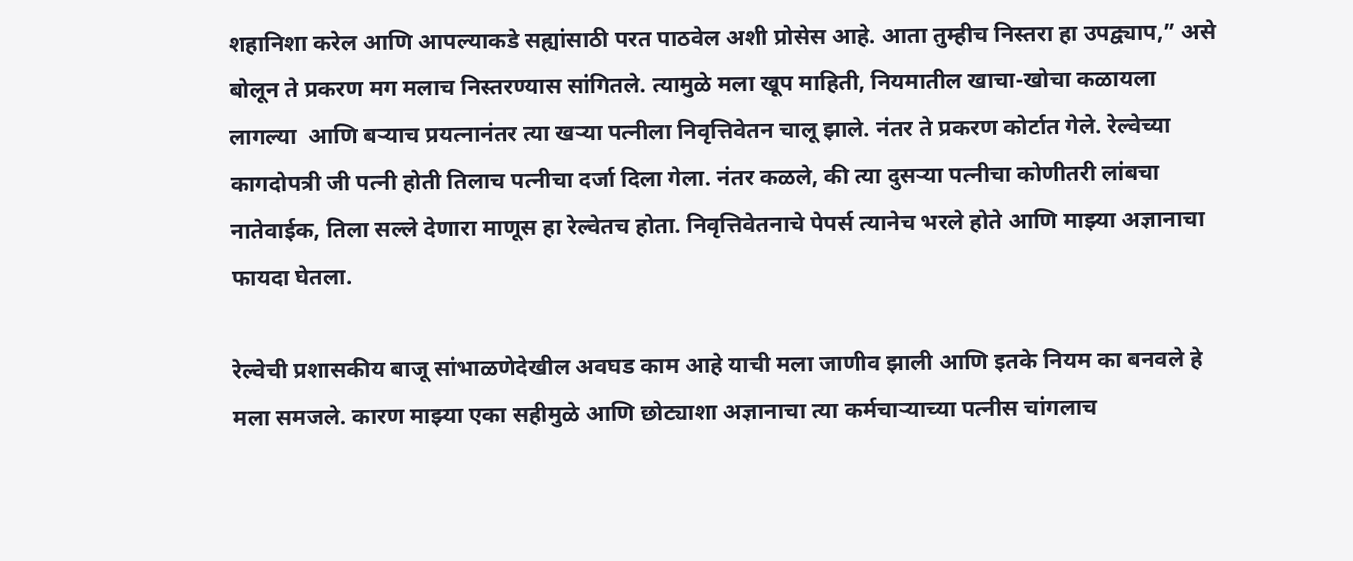शहानिशा करेल आणि आपल्याकडे सह्यांसाठी परत पाठवेल अशी प्रोसेस आहे. आता तुम्हीच निस्तरा हा उपद्व्याप,” असे बोलून ते प्रकरण मग मलाच निस्तरण्यास सांगितले. त्यामुळे मला खूप माहिती, नियमातील खाचा-खोचा कळायला लागल्या  आणि बऱ्याच प्रयत्नानंतर त्या खऱ्या पत्नीला निवृत्तिवेतन चालू झाले. नंतर ते प्रकरण कोर्टात गेले. रेल्वेच्या कागदोपत्री जी पत्नी होती तिलाच पत्नीचा दर्जा दिला गेला. नंतर कळले, की त्या दुसऱ्या पत्नीचा कोणीतरी लांबचा नातेवाईक, तिला सल्ले देणारा माणूस हा रेल्वेतच होता. निवृत्तिवेतनाचे पेपर्स त्यानेच भरले होते आणि माझ्या अज्ञानाचा फायदा घेतला.

रेल्वेची प्रशासकीय बाजू सांभाळणेदेखील अवघड काम आहे याची मला जाणीव झाली आणि इतके नियम का बनवले हे मला समजले. कारण माझ्या एका सहीमुळे आणि छोट्याशा अज्ञानाचा त्या कर्मचाऱ्याच्या पत्नीस चांगलाच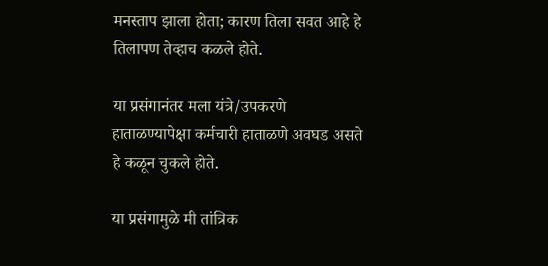मनस्ताप झाला होता; कारण तिला सवत आहे हे तिलापण तेव्हाच कळले होते.

या प्रसंगानंतर मला यंत्रे/उपकरणे हाताळण्यापेक्षा कर्मचारी हाताळणे अवघड असते हे कळून चुकले होते.

या प्रसंगामुळे मी तांत्रिक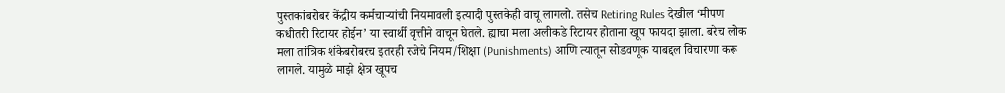पुस्तकांबरोबर केंद्रीय कर्मचाऱ्यांची नियमावली इत्यादी पुस्तकेही वाचू लागलो. तसेच Retiring Rules देखील ‘मीपण कधीतरी रिटायर होईन’ या स्वार्थी वृत्तीने वाचून घेतले. ह्याचा मला अलीकडे रिटायर होताना खूप फायदा झाला. बरेच लोक मला तांत्रिक शंकेबरोबरच इतरही रजेचे नियम/शिक्षा (Punishments) आणि त्यातून सोडवणूक याबद्दल विचारणा करू लागले. यामुळे माझे क्षेत्र खूपच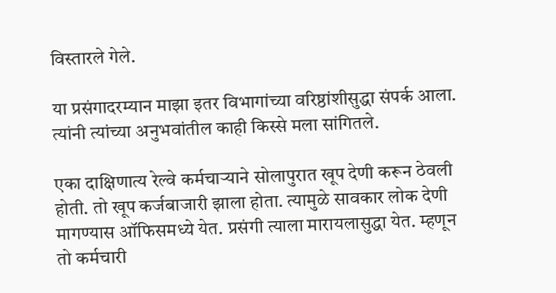विस्तारले गेले.

या प्रसंगादरम्यान माझा इतर विभागांच्या वरिष्ठांशीसुद्धा संपर्क आला. त्यांनी त्यांच्या अनुभवांतील काही किस्से मला सांगितले.

एका दाक्षिणात्य रेल्वे कर्मचाऱ्याने सोलापुरात खूप देणी करून ठेवली होती. तो खूप कर्जबाजारी झाला होता. त्यामुळे सावकार लोक देणी मागण्यास ऑफिसमध्ये येत. प्रसंगी त्याला मारायलासुद्धा येत. म्हणून तो कर्मचारी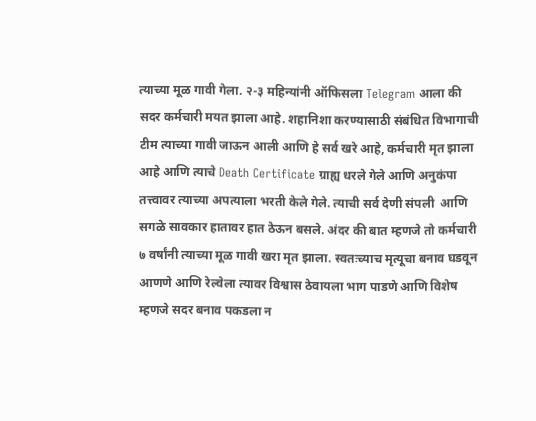त्याच्या मूळ गावी गेला. २-३ महिन्यांनी ऑफिसला Telegram आला की सदर कर्मचारी मयत झाला आहे. शहानिशा करण्यासाठी संबंधित विभागाची टीम त्याच्या गावी जाऊन आली आणि हे सर्व खरे आहे, कर्मचारी मृत झाला आहे आणि त्याचे Death Certificate ग्राह्य धरले गेले आणि अनुकंपा तत्त्वावर त्याच्या अपत्याला भरती केले गेले. त्याची सर्व देणी संपली  आणि सगळे सावकार हातावर हात ठेऊन बसले. अंदर की बात म्हणजे तो कर्मचारी ७ वर्षांनी त्याच्या मूळ गावी खरा मृत झाला. स्वतःच्याच मृत्यूचा बनाव घडवून आणणे आणि रेल्वेला त्यावर विश्वास ठेवायला भाग पाडणे आणि विशेष म्हणजे सदर बनाव पकडला न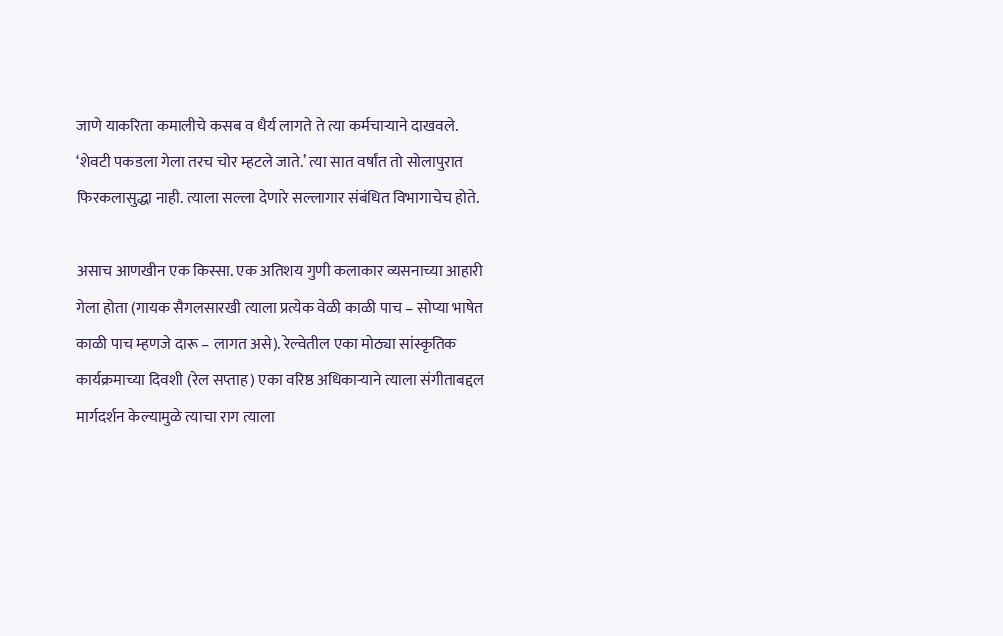जाणे याकरिता कमालीचे कसब व धैर्य लागते ते त्या कर्मचाऱ्याने दाखवले. ‘शेवटी पकडला गेला तरच चोर म्हटले जाते.’ त्या सात वर्षांत तो सोलापुरात फिरकलासुद्धा नाही. त्याला सल्ला देणारे सल्लागार संबंधित विभागाचेच होते.

असाच आणखीन एक किस्सा. एक अतिशय गुणी कलाकार व्यसनाच्या आहारी गेला होता (गायक सैगलसारखी त्याला प्रत्येक वेळी काळी पाच – सोप्या भाषेत काळी पाच म्हणजे दारू – लागत असे). रेल्वेतील एका मोठ्या सांस्कृतिक कार्यक्रमाच्या दिवशी (रेल सप्ताह) एका वरिष्ठ अधिकाऱ्याने त्याला संगीताबद्दल मार्गदर्शन केल्यामुळे त्याचा राग त्याला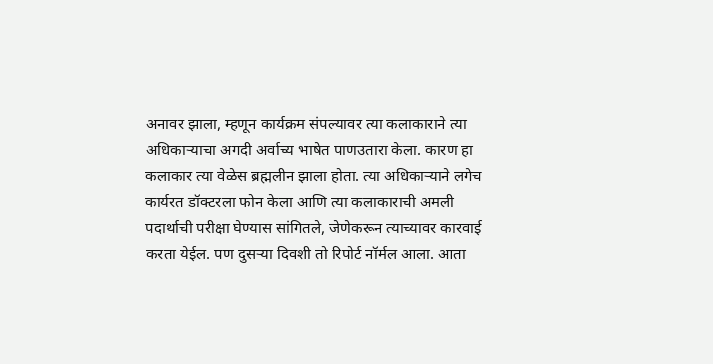अनावर झाला, म्हणून कार्यक्रम संपल्यावर त्या कलाकाराने त्या अधिकाऱ्याचा अगदी अर्वाच्य भाषेत पाणउतारा केला. कारण हा कलाकार त्या वेळेस ब्रह्मलीन झाला होता. त्या अधिकाऱ्याने लगेच कार्यरत डॉक्टरला फोन केला आणि त्या कलाकाराची अमली पदार्थाची परीक्षा घेण्यास सांगितले, जेणेकरून त्याच्यावर कारवाई करता येईल. पण दुसऱ्या दिवशी तो रिपोर्ट नॉर्मल आला. आता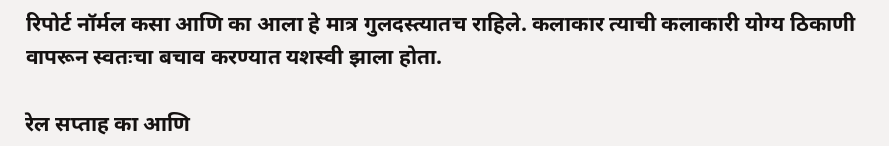रिपोर्ट नॉर्मल कसा आणि का आला हे मात्र गुलदस्त्यातच राहिले. कलाकार त्याची कलाकारी योग्य ठिकाणी वापरून स्वतःचा बचाव करण्यात यशस्वी झाला होता.

रेल सप्ताह का आणि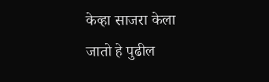केव्हा साजरा केला जातो हे पुढील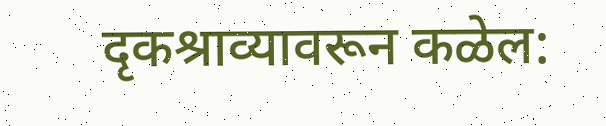दृकश्राव्यावरून कळेल: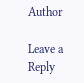Author

Leave a Reply